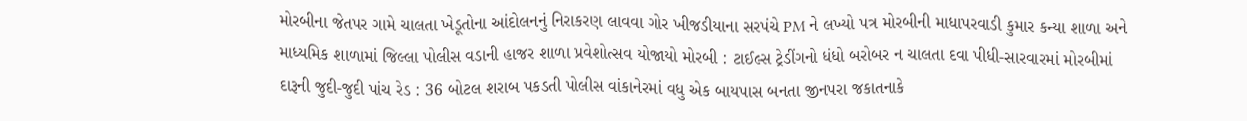મોરબીના જેતપર ગામે ચાલતા ખેડૂતોના આંદોલનનું નિરાકરણ લાવવા ગોર ખીજડીયાના સરપંચે PM ને લખ્યો પત્ર મોરબીની માધાપરવાડી કુમાર કન્યા શાળા અને માધ્યમિક શાળામાં જિલ્લા પોલીસ વડાની હાજર શાળા પ્રવેશોત્સવ યોજાયો મોરબી : ટાઈલ્સ ટ્રેડીંગનો ધંધો બરોબર ન ચાલતા દવા પીધી-સારવારમાં મોરબીમાં દારૂની જુદી-જુદી પાંચ રેડ : 36 બોટલ શરાબ પકડતી પોલીસ વાંકાનેરમાં વધુ એક બાયપાસ બનતા જીનપરા જકાતનાકે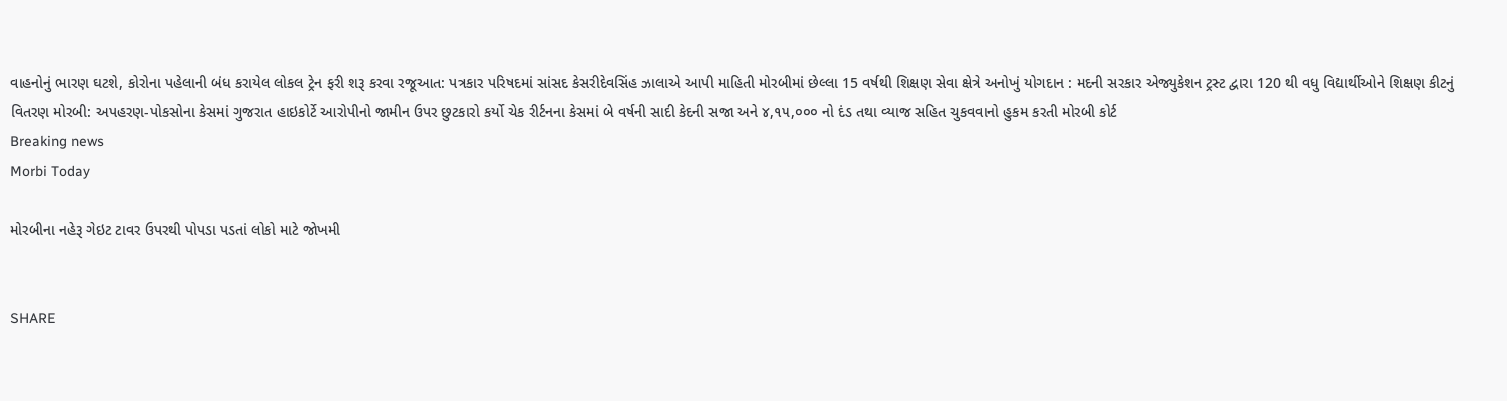વાહનોનું ભારણ ઘટશે, કોરોના પહેલાની બંધ કરાયેલ લોકલ ટ્રેન ફરી શરૂ કરવા રજૂઆત: પત્રકાર પરિષદમાં સાંસદ કેસરીદેવસિંહ ઝાલાએ આપી માહિતી મોરબીમાં છેલ્લા 15 વર્ષથી શિક્ષણ સેવા ક્ષેત્રે અનોખું યોગદાન : મદની સરકાર એજ્યુકેશન ટ્રસ્ટ દ્વારા 120 થી વધુ વિદ્યાર્થીઓને શિક્ષણ કીટનું વિતરણ મોરબી: અપહરણ-પોકસોના કેસમાં ગુજરાત હાઇકોર્ટે આરોપીનો જામીન ઉપર છુટકારો કર્યો ચેક રીર્ટનના કેસમાં બે વર્ષની સાદી કેદની સજા અને ૪,૧૫,૦૦૦ નો દંડ તથા વ્યાજ સહિત ચુકવવાનો હુકમ કરતી મોરબી કોર્ટ
Breaking news
Morbi Today

મોરબીના નહેરૂ ગેઇટ ટાવર ઉપરથી પોપડા પડતાં લોકો માટે જોખમી


SHARE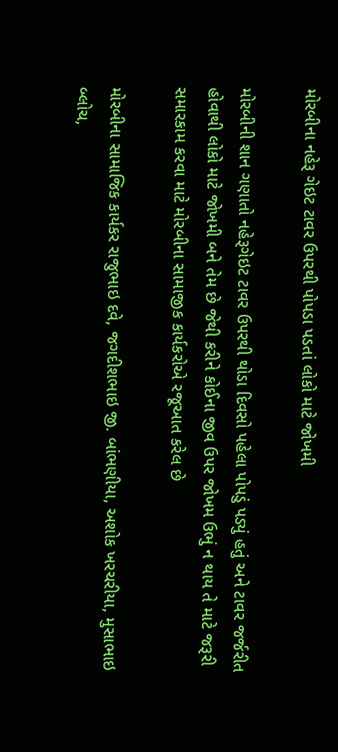મોરબીના નહેરૂ ગેઇટ ટાવર ઉપરથી પોપડા પડતાં લોકો માટે જોખમી

મોરબીની શાન ગણાતો નહેરૂગેઇટ ટાવર ઉપરથી થોડા દિવસો પહેલા પોપડું પડ્યું હતું અને ટાવર જર્જરીત હોવાથી લોકો માટે જોખમી બને તેમ છે જેથી કરીને કોઈના જીવ ઉપર જોખમ ઉભું ન થાય તે માટે જરૂરી સમારકામ કરવા માટે મોરબીના સામાજીક કાર્યકરોએ રજૂઆત કરેલ છે

મોરબીના સામાજિક કાર્યકર રાજુભાઇ દવે, જગદીશભાઇ જી. બાંભણીયા, અશોક ખરચરીયા, મુસાભાઇ બ્લોચ,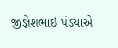જીજ્ઞેશભાઇ પંડયાએ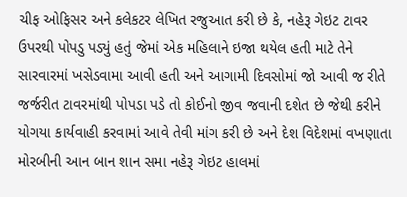ચીફ ઓફિસર અને કલેકટર લેખિત રજુઆત કરી છે કે, નહેરૂ ગેઇટ ટાવર ઉપરથી પોપડુ પડ્યું હતું જેમાં એક મહિલાને ઇજા થયેલ હતી માટે તેને સારવારમાં ખસેડવામા આવી હતી અને આગામી દિવસોમાં જો આવી જ રીતે જર્જરીત ટાવરમાંથી પોપડા પડે તો કોઈનો જીવ જવાની દશેત છે જેથી કરીને યોગયા કાર્યવાહી કરવામાં આવે તેવી માંગ કરી છે અને દેશ વિદેશમાં વખણાતા મોરબીની આન બાન શાન સમા નહેરૂ ગેઇટ હાલમાં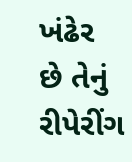ખંઢેર છે તેનું રીપેરીંગ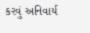કરવું અનિવાર્ય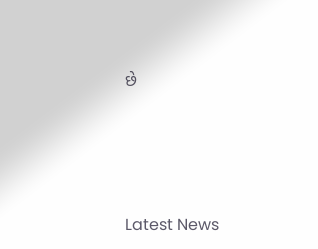છે






Latest News